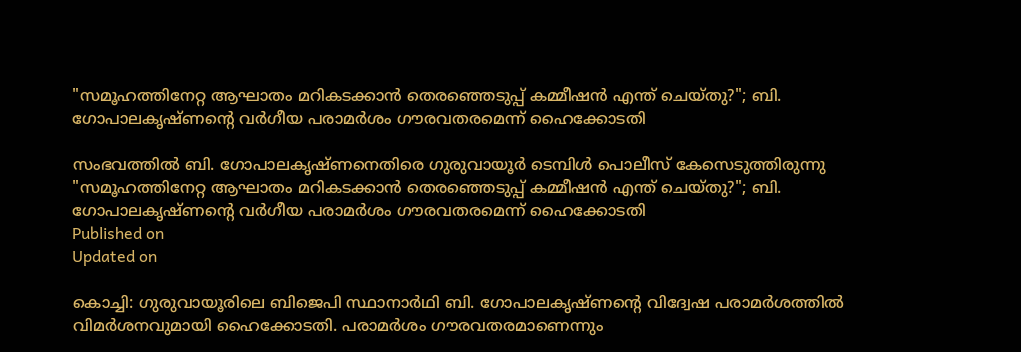"സമൂഹത്തിനേറ്റ ആഘാതം മറികടക്കാന്‍ തെരഞ്ഞെടുപ്പ് കമ്മീഷന്‍ എന്ത് ചെയ്തു?"; ബി. ഗോപാലകൃഷ്ണൻ്റെ വർഗീയ പരാമർശം ഗൗരവതരമെന്ന് ഹൈക്കോടതി

സംഭവത്തിൽ ബി. ഗോപാലകൃഷ്ണനെതിരെ ഗുരുവായൂർ ടെമ്പിൾ പൊലീസ് കേസെടുത്തിരുന്നു
"സമൂഹത്തിനേറ്റ ആഘാതം മറികടക്കാന്‍ തെരഞ്ഞെടുപ്പ് കമ്മീഷന്‍ എന്ത് ചെയ്തു?"; ബി. ഗോപാലകൃഷ്ണൻ്റെ വർഗീയ പരാമർശം ഗൗരവതരമെന്ന് ഹൈക്കോടതി
Published on
Updated on

കൊച്ചി: ഗുരുവായൂരിലെ ബിജെപി സ്ഥാനാര്‍ഥി ബി. ഗോപാലകൃഷ്ണന്റെ വിദ്വേഷ പരാമർശത്തിൽ വിമർശനവുമായി ഹൈക്കോടതി. പരാമർശം ഗൗരവതരമാണെന്നും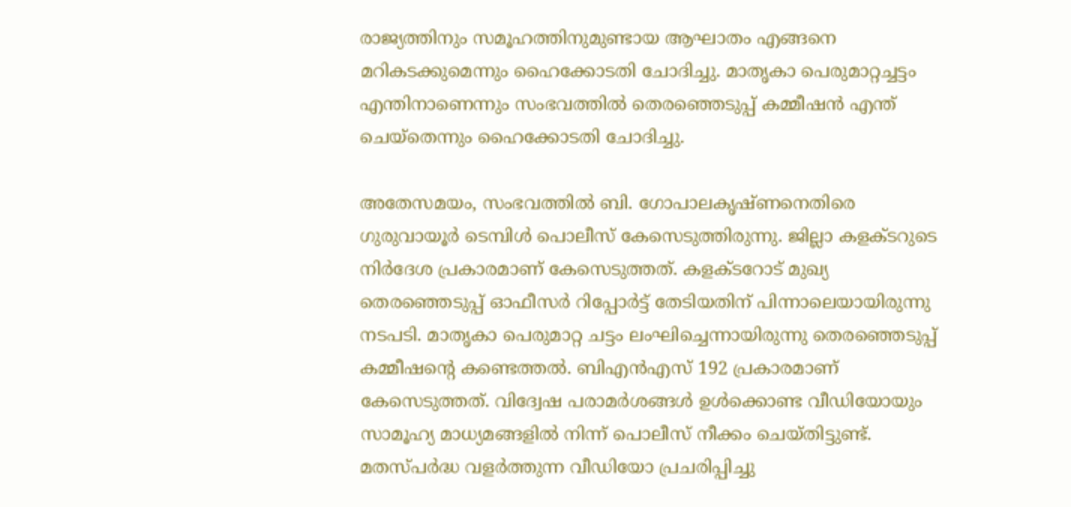രാജ്യത്തിനും സമൂഹത്തിനുമുണ്ടായ ആഘാതം എങ്ങനെ മറികടക്കുമെന്നും ഹൈക്കോടതി ചോദിച്ചു. മാതൃകാ പെരുമാറ്റച്ചട്ടം എന്തിനാണെന്നും സംഭവത്തിൽ തെരഞ്ഞെടുപ്പ് കമ്മീഷന്‍ എന്ത് ചെയ്തെന്നും ഹൈക്കോടതി ചോദിച്ചു.

അതേസമയം, സംഭവത്തിൽ ബി. ഗോപാലകൃഷ്ണനെതിരെ ഗുരുവായൂർ ടെമ്പിൾ പൊലീസ് കേസെടുത്തിരുന്നു. ജില്ലാ കളക്ടറുടെ നിർദേശ പ്രകാരമാണ് കേസെടുത്തത്. കളക്ടറോട് മുഖ്യ തെരഞ്ഞെടുപ്പ് ഓഫീസർ റിപ്പോർട്ട് തേടിയതിന് പിന്നാലെയായിരുന്നു നടപടി. മാതൃകാ പെരുമാറ്റ ചട്ടം ലംഘിച്ചെന്നായിരുന്നു തെരഞ്ഞെടുപ്പ് കമ്മീഷൻ്റെ കണ്ടെത്തൽ. ബിഎൻഎസ് 192 പ്രകാരമാണ് കേസെടുത്തത്. വിദ്വേഷ പരാമർശങ്ങൾ ഉൾക്കൊണ്ട വീഡിയോയും സാമൂഹ്യ മാധ്യമങ്ങളിൽ നിന്ന് പൊലീസ് നീക്കം ചെയ്തിട്ടുണ്ട്. മതസ്പർദ്ധ വളർത്തുന്ന വീഡിയോ പ്രചരിപ്പിച്ചു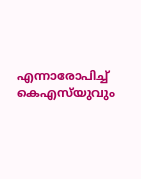എന്നാരോപിച്ച് കെഎസ്‌യുവും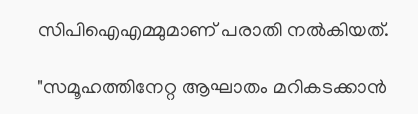സിപിഐഎമ്മുമാണ് പരാതി നൽകിയത്.

"സമൂഹത്തിനേറ്റ ആഘാതം മറികടക്കാന്‍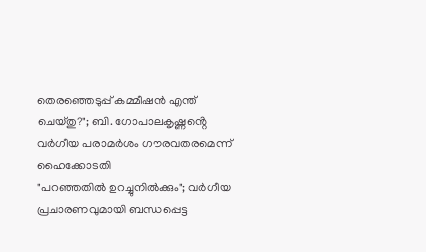തെരഞ്ഞെടുപ്പ് കമ്മീഷന്‍ എന്ത് ചെയ്തു?"; ബി. ഗോപാലകൃഷ്ണൻ്റെ വർഗീയ പരാമർശം ഗൗരവതരമെന്ന് ഹൈക്കോടതി
"പറഞ്ഞതിൽ ഉറച്ചുനിൽക്കും"; വർഗീയ പ്രചാരണവുമായി ബന്ധപ്പെട്ട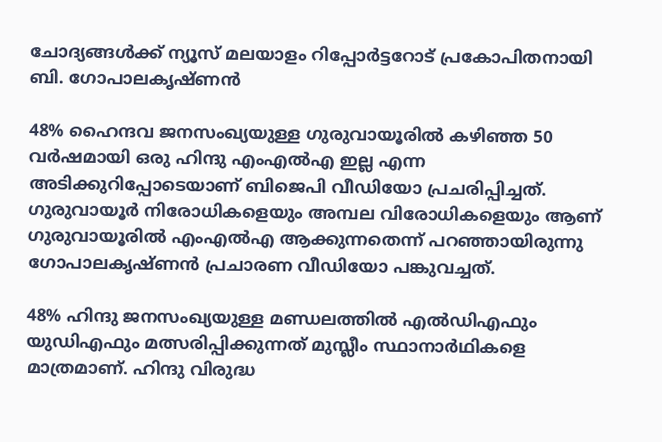ചോദ്യങ്ങൾക്ക് ന്യൂസ് മലയാളം റിപ്പോർട്ടറോട് പ്രകോപിതനായി ബി. ഗോപാലകൃഷ്ണൻ

48% ഹൈന്ദവ ജനസംഖ്യയുള്ള ഗുരുവായൂരിൽ കഴിഞ്ഞ 50 വർഷമായി ഒരു ഹിന്ദു എംഎൽഎ ഇല്ല എന്ന അടിക്കുറിപ്പോടെയാണ് ബിജെപി വീഡിയോ പ്രചരിപ്പിച്ചത്. ഗുരുവായൂർ നിരോധികളെയും അമ്പല വിരോധികളെയും ആണ് ഗുരുവായൂരിൽ എംഎൽഎ ആക്കുന്നതെന്ന് പറഞ്ഞായിരുന്നു ഗോപാലകൃഷ്ണൻ പ്രചാരണ വീഡിയോ പങ്കുവച്ചത്.

48% ഹിന്ദു ജനസംഖ്യയുള്ള മണ്ഡലത്തിൽ എൽഡിഎഫും യുഡിഎഫും മത്സരിപ്പിക്കുന്നത് മുസ്ലീം സ്ഥാനാർഥികളെ മാത്രമാണ്. ഹിന്ദു വിരുദ്ധ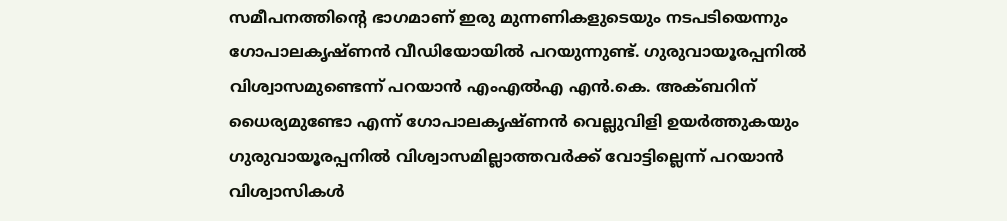സമീപനത്തിന്റെ ഭാഗമാണ് ഇരു മുന്നണികളുടെയും നടപടിയെന്നും ഗോപാലകൃഷ്ണൻ വീഡിയോയിൽ പറയുന്നുണ്ട്. ഗുരുവായൂരപ്പനിൽ വിശ്വാസമുണ്ടെന്ന് പറയാൻ എംഎൽഎ എൻ.കെ. അക്ബറിന് ധൈര്യമുണ്ടോ എന്ന് ഗോപാലകൃഷ്ണൻ വെല്ലുവിളി ഉയർത്തുകയും ഗുരുവായൂരപ്പനിൽ വിശ്വാസമില്ലാത്തവർക്ക് വോട്ടില്ലെന്ന് പറയാൻ വിശ്വാസികൾ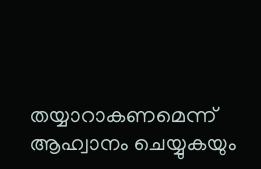തയ്യാറാകണമെന്ന് ആഹ്വാനം ചെയ്യുകയും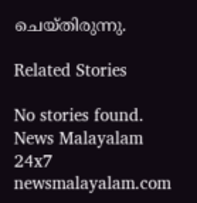ചെയ്തിരുന്നു.

Related Stories

No stories found.
News Malayalam 24x7
newsmalayalam.com